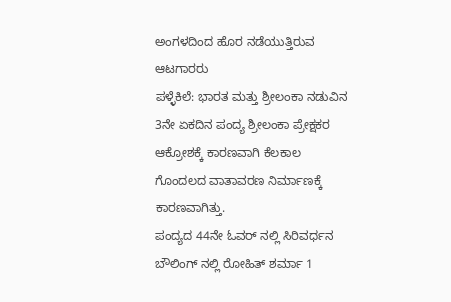ಅಂಗಳದಿಂದ ಹೊರ ನಡೆಯುತ್ತಿರುವ ಆಟಗಾರರು
ಪಳ್ಳೆಕಿಲೆ: ಭಾರತ ಮತ್ತು ಶ್ರೀಲಂಕಾ ನಡುವಿನ 3ನೇ ಏಕದಿನ ಪಂದ್ಯ ಶ್ರೀಲಂಕಾ ಪ್ರೇಕ್ಷಕರ ಆಕ್ರೋಶಕ್ಕೆ ಕಾರಣವಾಗಿ ಕೆಲಕಾಲ ಗೊಂದಲದ ವಾತಾವರಣ ನಿರ್ಮಾಣಕ್ಕೆ ಕಾರಣವಾಗಿತ್ತು.
ಪಂದ್ಯದ 44ನೇ ಓವರ್ ನಲ್ಲಿ ಸಿರಿವರ್ಧನ ಬೌಲಿಂಗ್ ನಲ್ಲಿ ರೋಹಿತ್ ಶರ್ಮಾ 1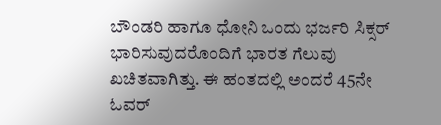ಬೌಂಡರಿ ಹಾಗೂ ಧೋನಿ ಒಂದು ಭರ್ಜರಿ ಸಿಕ್ಸರ್ ಭಾರಿಸುವುದರೊಂದಿಗೆ ಭಾರತ ಗೆಲುವು ಖಚಿತವಾಗಿತ್ತು. ಈ ಹಂತದಲ್ಲಿ ಅಂದರೆ 45ನೇ ಓವರ್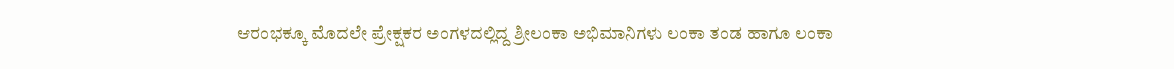ಆರಂಭಕ್ಕೂ ಮೊದಲೇ ಪ್ರೇಕ್ಷಕರ ಅಂಗಳದಲ್ಲಿದ್ದ ಶ್ರೀಲಂಕಾ ಅಭಿಮಾನಿಗಳು ಲಂಕಾ ತಂಡ ಹಾಗೂ ಲಂಕಾ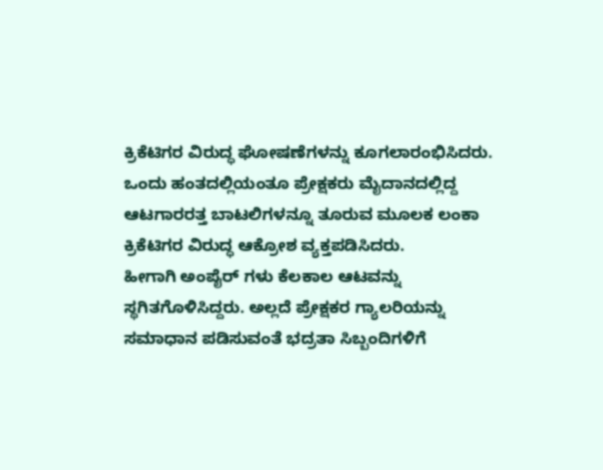ಕ್ರಿಕೆಟಿಗರ ವಿರುದ್ಧ ಘೋಷಣೆಗಳನ್ನು ಕೂಗಲಾರಂಭಿಸಿದರು. ಒಂದು ಹಂತದಲ್ಲಿಯಂತೂ ಪ್ರೇಕ್ಷಕರು ಮೈದಾನದಲ್ಲಿದ್ದ ಆಟಗಾರರತ್ತ ಬಾಟಲಿಗಳನ್ನೂ ತೂರುವ ಮೂಲಕ ಲಂಕಾ ಕ್ರಿಕೆಟಿಗರ ವಿರುದ್ಧ ಆಕ್ರೋಶ ವ್ಯಕ್ತಪಡಿಸಿದರು.
ಹೀಗಾಗಿ ಅಂಪೈರ್ ಗಳು ಕೆಲಕಾಲ ಆಟವನ್ನು ಸ್ಥಗಿತಗೊಳಿಸಿದ್ದರು. ಅಲ್ಲದೆ ಪ್ರೇಕ್ಷಕರ ಗ್ಯಾಲರಿಯನ್ನು ಸಮಾಧಾನ ಪಡಿಸುವಂತೆ ಭದ್ರತಾ ಸಿಬ್ಬಂದಿಗಳಿಗೆ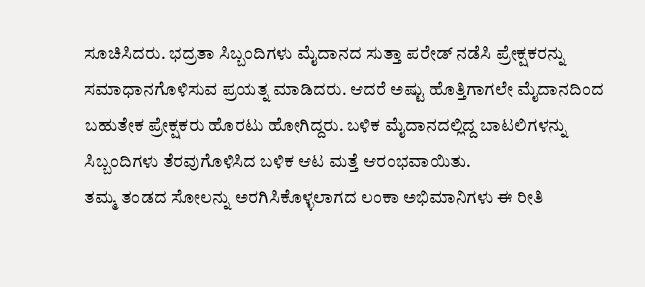ಸೂಚಿಸಿದರು. ಭದ್ರತಾ ಸಿಬ್ಬಂದಿಗಳು ಮೈದಾನದ ಸುತ್ತಾ ಪರೇಡ್ ನಡೆಸಿ ಪ್ರೇಕ್ಷಕರನ್ನು ಸಮಾಧಾನಗೊಳಿಸುವ ಪ್ರಯತ್ನ ಮಾಡಿದರು. ಆದರೆ ಅಷ್ಟು ಹೊತ್ತಿಗಾಗಲೇ ಮೈದಾನದಿಂದ ಬಹುತೇಕ ಪ್ರೇಕ್ಷಕರು ಹೊರಟು ಹೋಗಿದ್ದರು. ಬಳಿಕ ಮೈದಾನದಲ್ಲಿದ್ದ ಬಾಟಲಿಗಳನ್ನು ಸಿಬ್ಬಂದಿಗಳು ತೆರವುಗೊಳಿಸಿದ ಬಳಿಕ ಆಟ ಮತ್ತೆ ಆರಂಭವಾಯಿತು.
ತಮ್ಮ ತಂಡದ ಸೋಲನ್ನು ಅರಗಿಸಿಕೊಳ್ಳಲಾಗದ ಲಂಕಾ ಅಭಿಮಾನಿಗಳು ಈ ರೀತಿ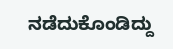ನಡೆದುಕೊಂಡಿದ್ದು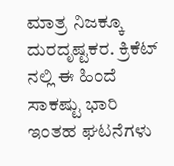ಮಾತ್ರ ನಿಜಕ್ಕೂ ದುರದೃಷ್ಟಕರ. ಕ್ರಿಕೆಟ್ ನಲ್ಲಿ ಈ ಹಿಂದೆ ಸಾಕಷ್ಟು ಭಾರಿ ಇಂತಹ ಘಟನೆಗಳು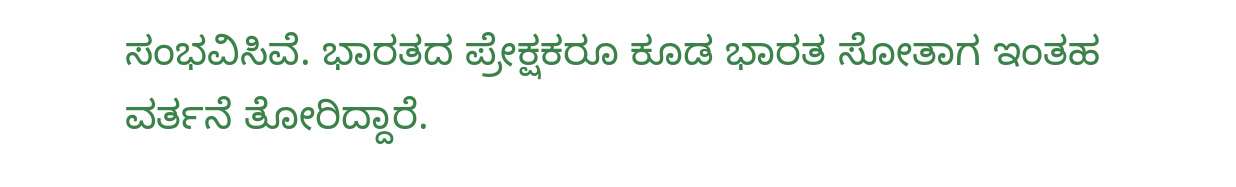ಸಂಭವಿಸಿವೆ. ಭಾರತದ ಪ್ರೇಕ್ಷಕರೂ ಕೂಡ ಭಾರತ ಸೋತಾಗ ಇಂತಹ ವರ್ತನೆ ತೋರಿದ್ದಾರೆ.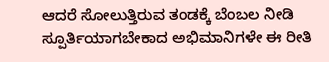ಆದರೆ ಸೋಲುತ್ತಿರುವ ತಂಡಕ್ಕೆ ಬೆಂಬಲ ನೀಡಿ ಸ್ಪೂರ್ತಿಯಾಗಬೇಕಾದ ಅಭಿಮಾನಿಗಳೇ ಈ ರೀತಿ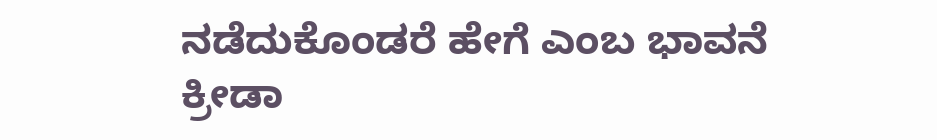ನಡೆದುಕೊಂಡರೆ ಹೇಗೆ ಎಂಬ ಭಾವನೆ ಕ್ರೀಡಾ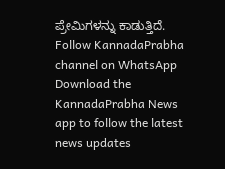ಪ್ರೇಮಿಗಳನ್ನು ಕಾಡುತ್ತಿದೆ.
Follow KannadaPrabha channel on WhatsApp
Download the KannadaPrabha News app to follow the latest news updates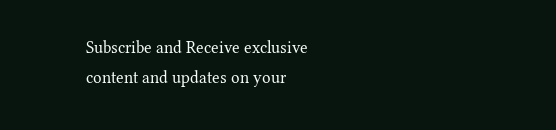Subscribe and Receive exclusive content and updates on your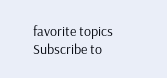favorite topics
Subscribe to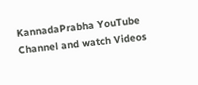KannadaPrabha YouTube Channel and watch Videos